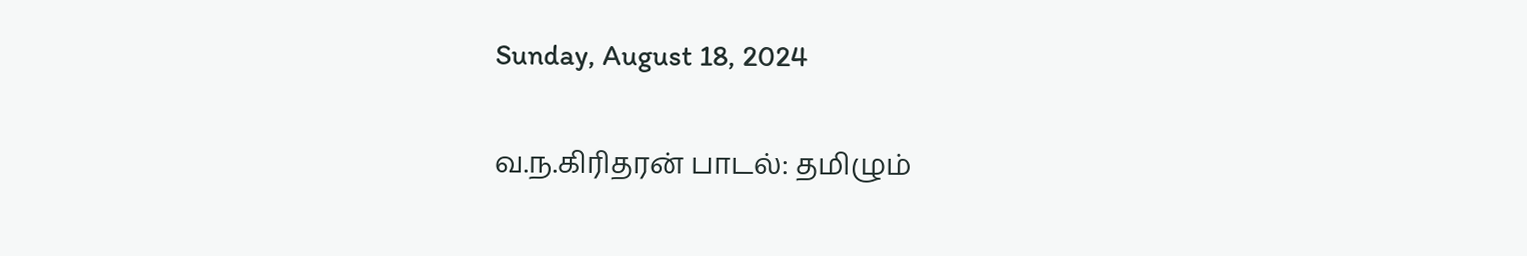Sunday, August 18, 2024

வ.ந.கிரிதரன் பாடல்: தமிழும்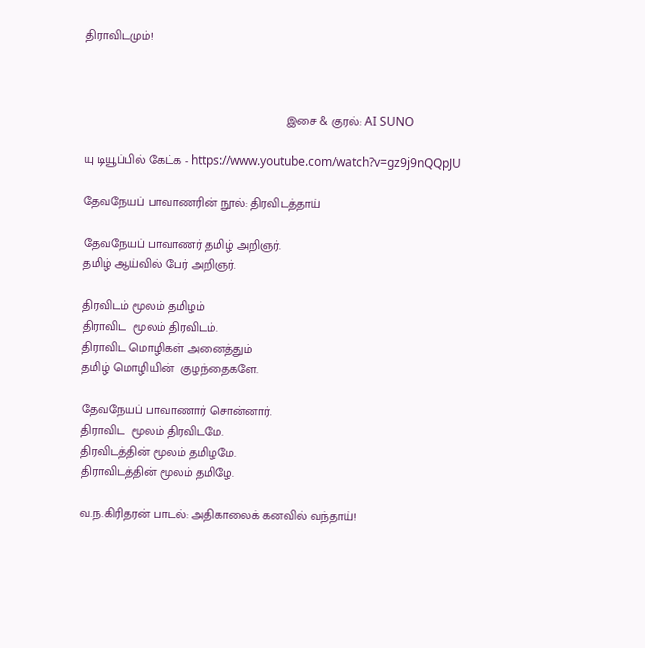திராவிடமும்!



                                                            இசை & குரல்: AI SUNO

யு டியூப்பில் கேட்க - https://www.youtube.com/watch?v=gz9j9nQQpJU

தேவநேயப் பாவாணரின் நூல்: திரவிடத்தாய்

தேவநேயப் பாவாணர் தமிழ் அறிஞர்.
தமிழ் ஆய்வில் பேர் அறிஞர்.

திரவிடம் மூலம் தமிழம்
திராவிட  மூலம் திரவிடம்.
திராவிட மொழிகள் அனைத்தும்
தமிழ் மொழியின்  குழந்தைகளே.

தேவநேயப் பாவாணார் சொன்னார்.
திராவிட  மூலம் திரவிடமே.
திரவிடத்தின் மூலம் தமிழமே.
திராவிடத்தின் மூலம் தமிழே.

வ.ந.கிரிதரன் பாடல்: அதிகாலைக் கனவில் வந்தாய்!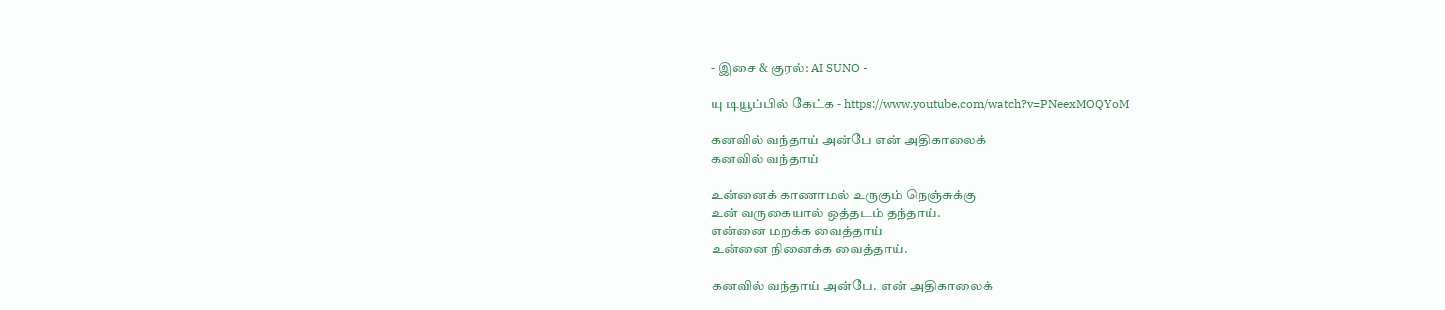- இசை & குரல்: AI SUNO -

யு டியூப்பில் கேட்க - https://www.youtube.com/watch?v=PNeexMOQYoM

கனவில் வந்தாய் அன்பே என் அதிகாலைக்
கனவில் வந்தாய்

உன்னைக் காணாமல் உருகும் நெஞ்சுக்கு
உன் வருகையால் ஒத்தடம் தந்தாய்.
என்னை மறக்க வைத்தாய்
உன்னை நினைக்க வைத்தாய்.

கனவில் வந்தாய் அன்பே.  என் அதிகாலைக்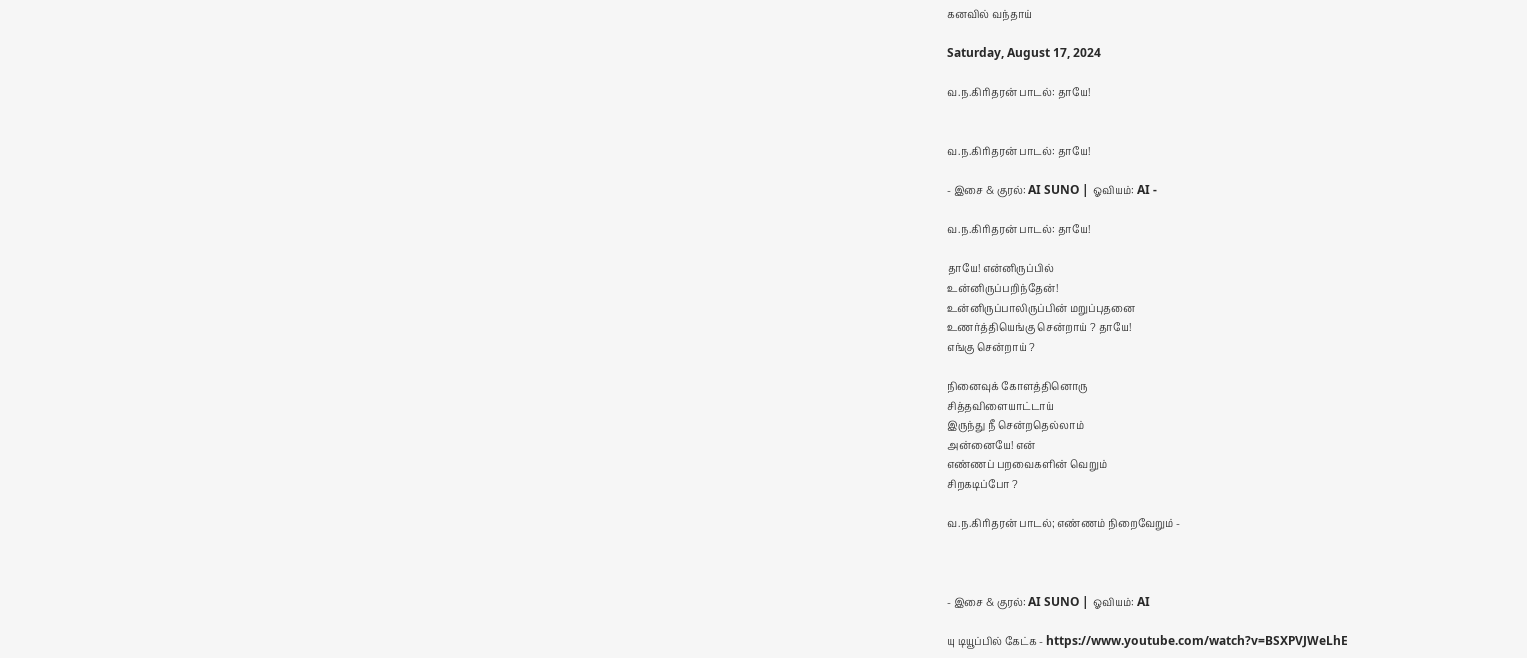கனவில் வந்தாய்

Saturday, August 17, 2024

வ.ந.கிரிதரன் பாடல்: தாயே!


வ.ந.கிரிதரன் பாடல்: தாயே!

- இசை & குரல்: AI SUNO | ஓவியம்: AI -

வ.ந.கிரிதரன் பாடல்: தாயே!

தாயே! என்னிருப்பில்
உன்னிருப்பறிந்தேன்!
உன்னிருப்பாலிருப்பின் மறுப்புதனை
உணர்த்தியெங்கு சென்றாய் ? தாயே!
எங்கு சென்றாய் ?

நினைவுக் கோளத்தினொரு
சித்தவிளையாட்டாய்
இருந்து நீ சென்றதெல்லாம்
அன்னையே! என்
எண்ணப் பறவைகளின் வெறும்
சிறகடிப்போ ?

வ.ந.கிரிதரன் பாடல்; எண்ணம் நிறைவேறும் -



- இசை & குரல்: AI SUNO | ஓவியம்: AI

யு டியூப்பில் கேட்க - https://www.youtube.com/watch?v=BSXPVJWeLhE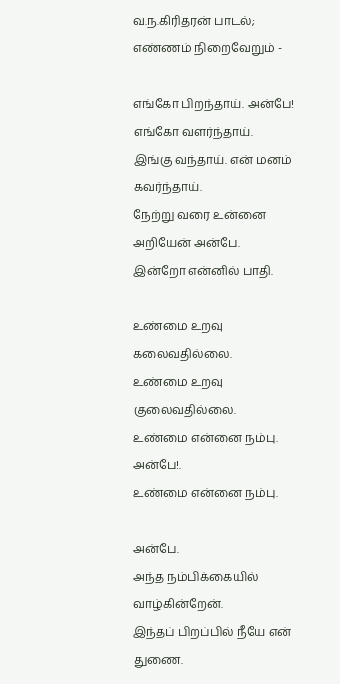வ.ந.கிரிதரன் பாடல்; எண்ணம் நிறைவேறும் -

எங்கோ பிறந்தாய். அன்பே! எங்கோ வளர்ந்தாய்.
இங்கு வந்தாய். என் மனம் கவர்ந்தாய்.
நேற்று வரை உன்னை அறியேன் அன்பே.
இன்றோ என்னில் பாதி.

உண்மை உறவு கலைவதில்லை.
உண்மை உறவு குலைவதில்லை.
உண்மை என்னை நம்பு. அன்பே!.
உண்மை என்னை நம்பு.

அன்பே.
அந்த நம்பிக்கையில் வாழ்கின்றேன்.
இந்தப் பிறப்பில் நீயே என் துணை.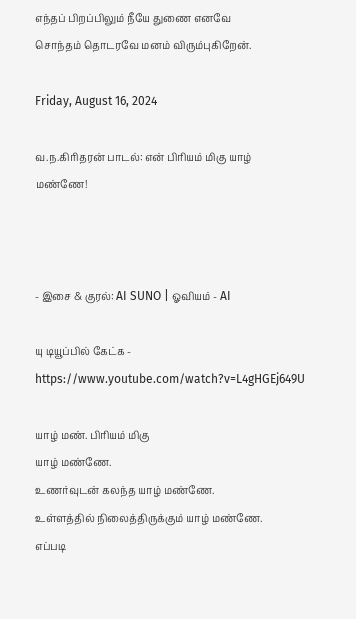எந்தப் பிறப்பிலும் நீயே துணை எனவே
சொந்தம் தொடரவே மனம் விரும்புகிறேன்.

Friday, August 16, 2024

வ.ந.கிரிதரன் பாடல்: என் பிரியம் மிகு யாழ் மண்ணே!



- இசை & குரல்: AI SUNO | ஓவியம் - AI

யு டியூப்பில் கேட்க - https://www.youtube.com/watch?v=L4gHGEj649U

யாழ் மண். பிரியம் மிகு
யாழ் மண்ணே.
உணர்வுடன் கலந்த யாழ் மண்ணே.
உள்ளத்தில் நிலைத்திருக்கும் யாழ் மண்ணே.
எப்படி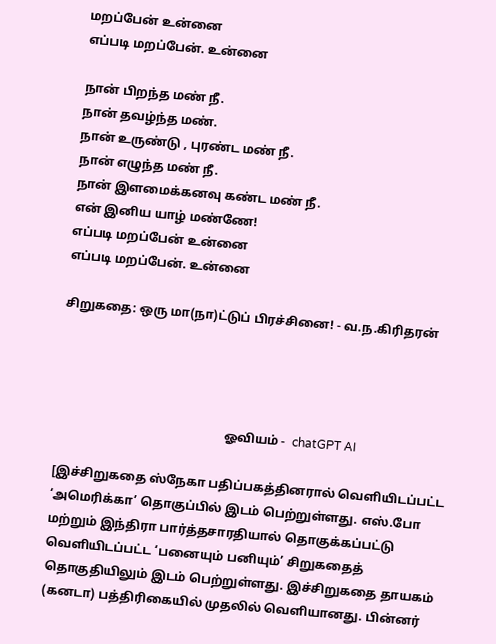மறப்பேன் உன்னை
எப்படி மறப்பேன். உன்னை

நான் பிறந்த மண் நீ.
நான் தவழ்ந்த மண்.
நான் உருண்டு , புரண்ட மண் நீ.
நான் எழுந்த மண் நீ.
நான் இளமைக்கனவு கண்ட மண் நீ.
என் இனிய யாழ் மண்ணே!
எப்படி மறப்பேன் உன்னை
எப்படி மறப்பேன். உன்னை

சிறுகதை: ஒரு மா(நா)ட்டுப் பிரச்சினை! - வ.ந.கிரிதரன்




                                                      ஓவியம் -  chatGPT AI

[இச்சிறுகதை ஸ்நேகா பதிப்பகத்தினரால் வெளியிடப்பட்ட ‘அமெரிக்கா’ தொகுப்பில் இடம் பெற்றுள்ளது. எஸ்.போ மற்றும் இந்திரா பார்த்தசாரதியால் தொகுக்கப்பட்டு வெளியிடப்பட்ட ‘பனையும் பனியும்’ சிறுகதைத் தொகுதியிலும் இடம் பெற்றுள்ளது. இச்சிறுகதை தாயகம் (கனடா) பத்திரிகையில் முதலில் வெளியானது. பின்னர்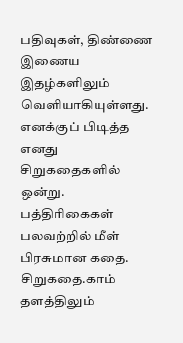பதிவுகள், திண்ணை இணைய இதழ்களிலும் வெளியாகியுள்ளது. எனக்குப் பிடித்த எனது சிறுகதைகளில் ஒன்று. பத்திரிகைகள் பலவற்றில் மீள் பிரசுமான கதை. சிறுகதை.காம் தளத்திலும்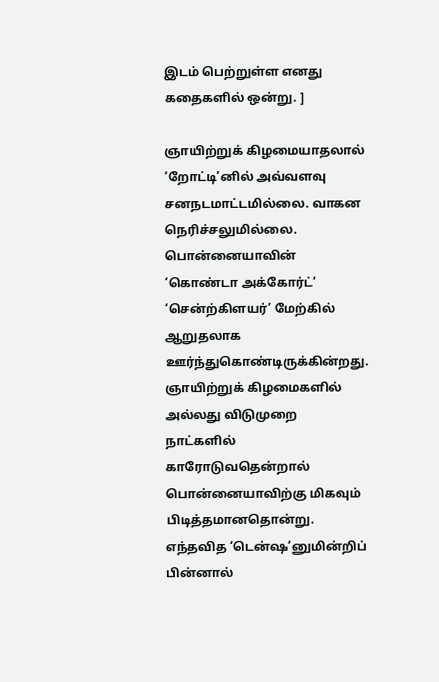இடம் பெற்றுள்ள எனது கதைகளில் ஒன்று. ]

ஞாயிற்றுக் கிழமையாதலால் ‘றோட்டி’னில் அவ்வளவு சனநடமாட்டமில்லை. வாகன நெரிச்சலுமில்லை. பொன்னையாவின் ‘கொண்டா அக்கோர்ட்’ ‘சென்ற்கிளயர்’ மேற்கில் ஆறுதலாக ஊர்ந்துகொண்டிருக்கின்றது. ஞாயிற்றுக் கிழமைகளில் அல்லது விடுமுறை நாட்களில் காரோடுவதென்றால் பொன்னையாவிற்கு மிகவும் பிடித்தமானதொன்று. எந்தவித ‘டென்ஷ’னுமின்றிப் பின்னால்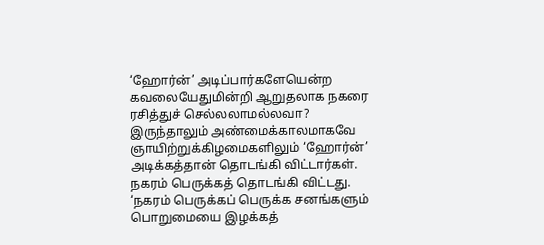‘ஹோர்ன்’ அடிப்பார்களேயென்ற கவலையேதுமின்றி ஆறுதலாக நகரை ரசித்துச் செல்லலாமல்லவா? இருந்தாலும் அண்மைக்காலமாகவே ஞாயிற்றுக்கிழமைகளிலும் ‘ஹோர்ன்’ அடிக்கத்தான் தொடங்கி விட்டார்கள். நகரம் பெருக்கத் தொடங்கி விட்டது. ‘நகரம் பெருக்கப் பெருக்க சனங்களும் பொறுமையை இழக்கத்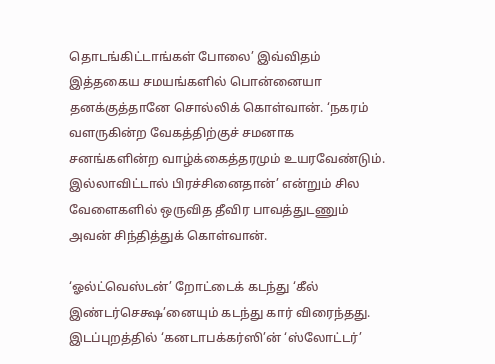தொடங்கிட்டாங்கள் போலை’ இவ்விதம் இத்தகைய சமயங்களில் பொன்னையா தனக்குத்தானே சொல்லிக் கொள்வான். ‘நகரம் வளருகின்ற வேகத்திற்குச் சமனாக சனங்களின்ற வாழ்க்கைத்தரமும் உயரவேண்டும். இல்லாவிட்டால் பிரச்சினைதான்’ என்றும் சில வேளைகளில் ஒருவித தீவிர பாவத்துடணும் அவன் சிந்தித்துக் கொள்வான்.

‘ஓல்ட்வெஸ்டன்’ றோட்டைக் கடந்து ‘கீல் இண்டர்செக்ஷ’னையும் கடந்து கார் விரைந்தது. இடப்புறத்தில் ‘கனடாபக்கர்ஸி’ன் ‘ஸ்லோட்டர்’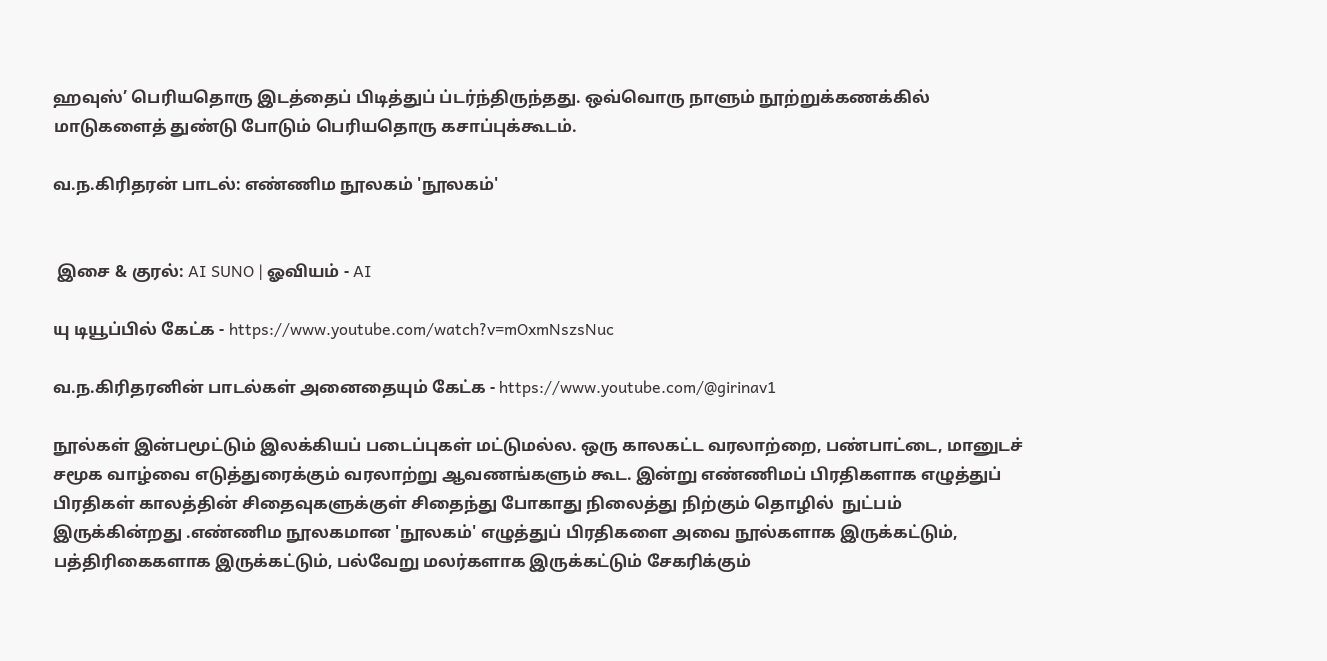ஹவுஸ்’ பெரியதொரு இடத்தைப் பிடித்துப் ப்டர்ந்திருந்தது. ஒவ்வொரு நாளும் நூற்றுக்கணக்கில் மாடுகளைத் துண்டு போடும் பெரியதொரு கசாப்புக்கூடம்.

வ.ந.கிரிதரன் பாடல்: எண்ணிம நூலகம் 'நூலகம்'


 இசை & குரல்: AI SUNO | ஓவியம் - AI

யு டியூப்பில் கேட்க - https://www.youtube.com/watch?v=mOxmNszsNuc

வ.ந.கிரிதரனின் பாடல்கள் அனைதையும் கேட்க - https://www.youtube.com/@girinav1

நூல்கள் இன்பமூட்டும் இலக்கியப் படைப்புகள் மட்டுமல்ல. ஒரு காலகட்ட வரலாற்றை, பண்பாட்டை, மானுடச் சமூக வாழ்வை எடுத்துரைக்கும் வரலாற்று ஆவணங்களும் கூட. இன்று எண்ணிமப் பிரதிகளாக எழுத்துப் பிரதிகள் காலத்தின் சிதைவுகளுக்குள் சிதைந்து போகாது நிலைத்து நிற்கும் தொழில்  நுட்பம் இருக்கின்றது .எண்ணிம நூலகமான 'நூலகம்' எழுத்துப் பிரதிகளை அவை நூல்களாக இருக்கட்டும், பத்திரிகைகளாக இருக்கட்டும், பல்வேறு மலர்களாக இருக்கட்டும் சேகரிக்கும்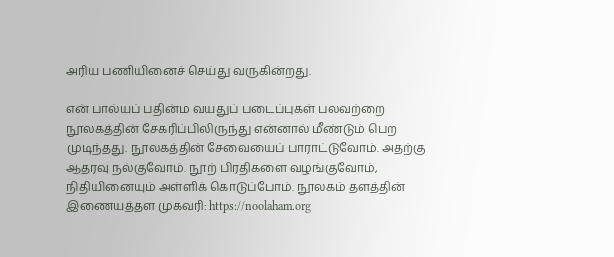அரிய பணியினைச் செய்து வருகின்றது.

என் பால்யப் பதின்ம வயதுப் படைப்புகள் பலவற்றை நூலகத்தின் சேகரிப்பிலிருந்து என்னால் மீண்டும் பெற முடிந்தது. நூலகத்தின் சேவையைப் பாராட்டுவோம். அதற்கு ஆதரவு நல்குவோம். நூற் பிரதிகளை வழங்குவோம், நிதியினையும் அள்ளிக் கொடுப்போம். நூலகம் தளத்தின் இணையத்தள முகவரி: https://noolaham.org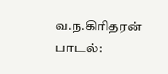வ.ந.கிரிதரன் பாடல்: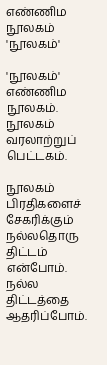எண்ணிம நூலகம் 'நூலகம்'

'நூலகம்' எண்ணிம நூலகம்.
நூலகம் வரலாற்றுப் பெட்டகம்.

நூலகம் பிரதிகளைச் சேகரிக்கும்
நல்லதொரு திட்டம் என்போம்.
நல்ல திட்டத்தை ஆதரிப்போம்.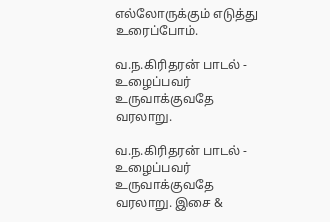எல்லோருக்கும் எடுத்து உரைப்போம்.

வ.ந.கிரிதரன் பாடல் - உழைப்பவர் உருவாக்குவதே வரலாறு.

வ.ந.கிரிதரன் பாடல் - உழைப்பவர் உருவாக்குவதே வரலாறு. இசை &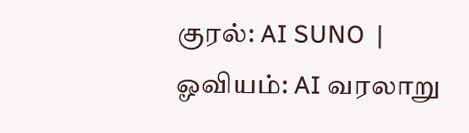குரல்: AI SUNO  | ஓவியம்: AI வரலாறு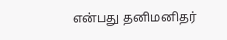என்பது தனிமனிதர்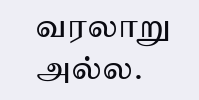வரலாறு அல்ல.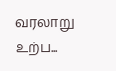வரலாறு  உற்ப...